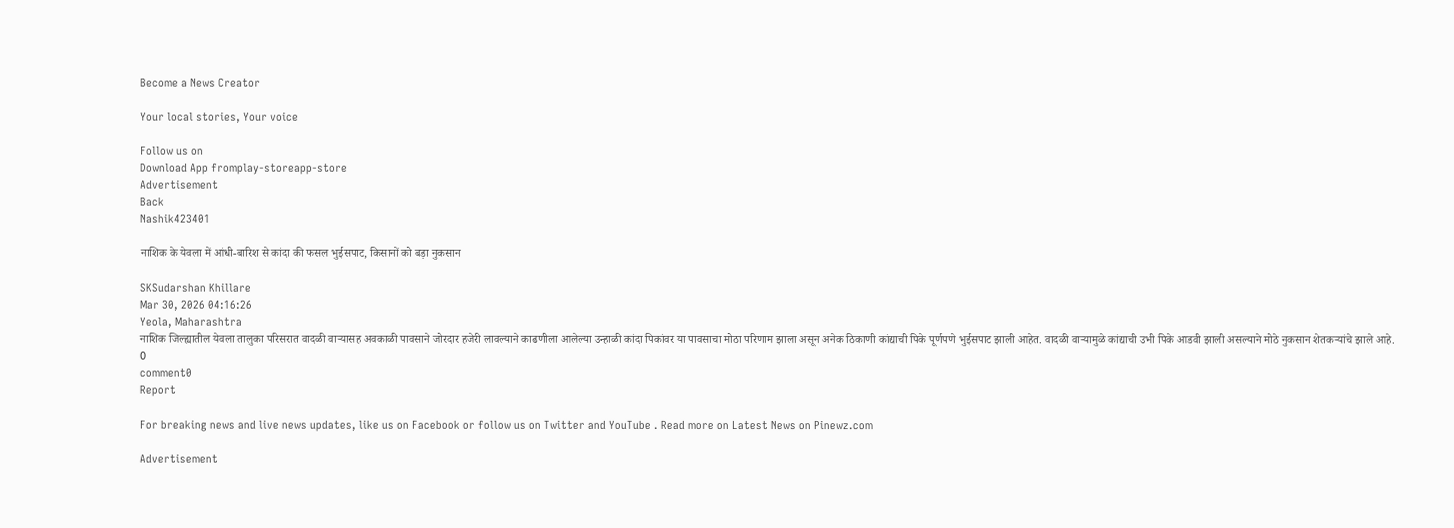Become a News Creator

Your local stories, Your voice

Follow us on
Download App fromplay-storeapp-store
Advertisement
Back
Nashik423401

नाशिक के येवला में आंधी-बारिश से कांदा की फसल भुईसपाट, किसानों को बड़ा नुकसान

SKSudarshan Khillare
Mar 30, 2026 04:16:26
Yeola, Maharashtra
नाशिक जिल्ह्यातील येवला तालुका परिसरात वादळी वाऱ्यासह अवकाळी पावसाने जोरदार हजेरी लावल्याने काढणीला आलेल्या उन्हाळी कांदा पिकांवर या पावसाचा मोठा परिणाम झाला असून अनेक ठिकाणी कांद्याची पिके पूर्णपणे भुईसपाट झाली आहेत. वादळी वाऱ्यामुळे कांद्याची उभी पिके आडवी झाली असल्याने मोठे नुकसान शेतकऱ्यांचे झाले आहे.
0
comment0
Report

For breaking news and live news updates, like us on Facebook or follow us on Twitter and YouTube . Read more on Latest News on Pinewz.com

Advertisement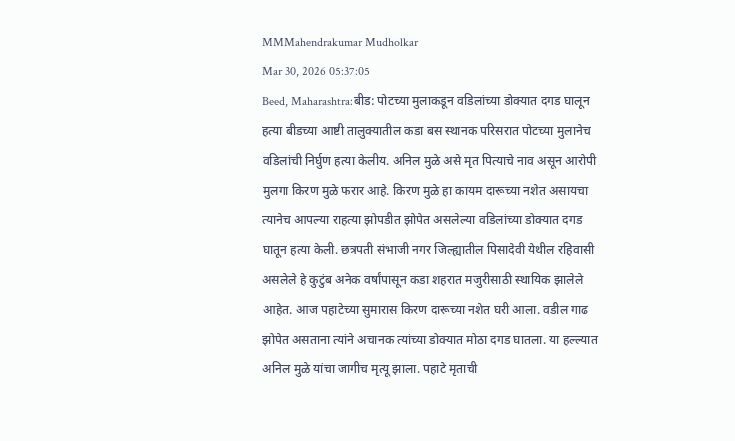MMMahendrakumar Mudholkar
Mar 30, 2026 05:37:05
Beed, Maharashtra:बीड: पोटच्या मुलाकडून वडिलांच्या डोक्यात दगड घालून हत्या बीडच्या आष्टी तालुक्यातील कडा बस स्थानक परिसरात पोटच्या मुलानेच वडिलांची निर्घुण हत्या केलीय. अनिल मुळे असे मृत पित्याचे नाव असून आरोपी मुलगा किरण मुळे फरार आहे. किरण मुळे हा कायम दारूच्या नशेत असायचा त्यानेच आपल्या राहत्या झोपडीत झोपेत असलेल्या वडिलांच्या डोक्यात दगड घातून हत्या केली. छत्रपती संभाजी नगर जिल्ह्यातील पिसादेवी येथील रहिवासी असलेले हे कुटुंब अनेक वर्षांपासून कडा शहरात मजुरीसाठी स्थायिक झालेले आहेत. आज पहाटेच्या सुमारास किरण दारूच्या नशेत घरी आला. वडील गाढ झोपेत असताना त्यांने अचानक त्यांच्या डोक्यात मोठा दगड घातला. या हल्ल्यात अनिल मुळे यांचा जागीच मृत्यू झाला. पहाटे मृताची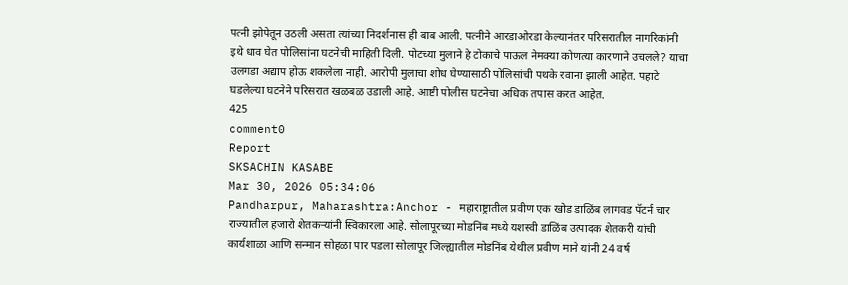पत्नी झोपेतून उठली असता त्यांच्या निदर्शनास ही बाब आली. पत्नीने आरडाओरडा केल्यानंतर परिसरातील नागरिकांनी इथे धाव घेत पोलिसांना घटनेची माहिती दिली. पोटच्या मुलाने हे टोकाचे पाऊल नेमक्या कोणत्या कारणाने उचलले? याचा उलगडा अद्याप होऊ शकलेला नाही. आरोपी मुलाचा शोध घेण्यासाठी पोलिसांची पथके रवाना झाली आहेत. पहाटे घडलेल्या घटनेने परिसरात खळबळ उडाली आहे. आष्टी पोलीस घटनेचा अधिक तपास करत आहेत.
425
comment0
Report
SKSACHIN KASABE
Mar 30, 2026 05:34:06
Pandharpur, Maharashtra:Anchor - महाराष्ट्रातील प्रवीण एक खोड डाळिंब लागवड पॅटर्न चार राज्यातील हजारो शेतकऱ्यांनी स्विकारला आहे. सोलापूरच्या मोडनिंब मध्ये यशस्वी डाळिंब उत्पादक शेतकरी यांची कार्यशाळा आणि सन्मान सोहळा पार पडला सोलापूर जिल्ह्यातील मोडनिंब येथील प्रवीण माने यांनी 24 वर्ष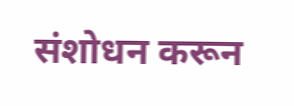संशोधन करून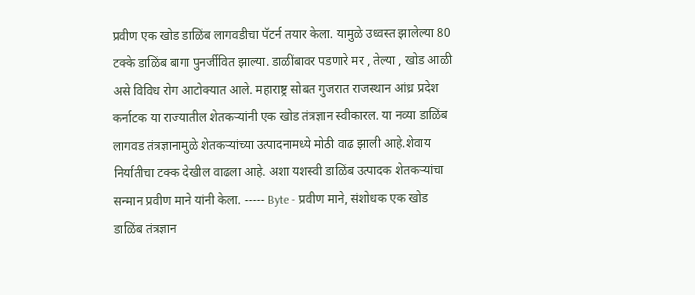प्रवीण एक खोड डाळिंब लागवडीचा पॅटर्न तयार केला. यामुळे उध्वस्त झालेल्या 80 टक्के डाळिंब बागा पुनर्जीवित झाल्या. डाळींबावर पडणारे मर , तेल्या , खोड आळी असे विविध रोग आटोक्यात आले. महाराष्ट्र सोबत गुजरात राजस्थान आंध्र प्रदेश कर्नाटक या राज्यातील शेतकऱ्यांनी एक खोड तंत्रज्ञान स्वीकारल. या नव्या डाळिंब लागवड तंत्रज्ञानामुळे शेतकऱ्यांच्या उत्पादनामध्ये मोठी वाढ झाली आहे.शेवाय निर्यातीचा टक्क देखील वाढला आहे. अशा यशस्वी डाळिंब उत्पादक शेतकऱ्यांचा सन्मान प्रवीण माने यांनी केला. ----- Byte - प्रवीण माने, संशोधक एक खोड डाळिंब तंत्रज्ञान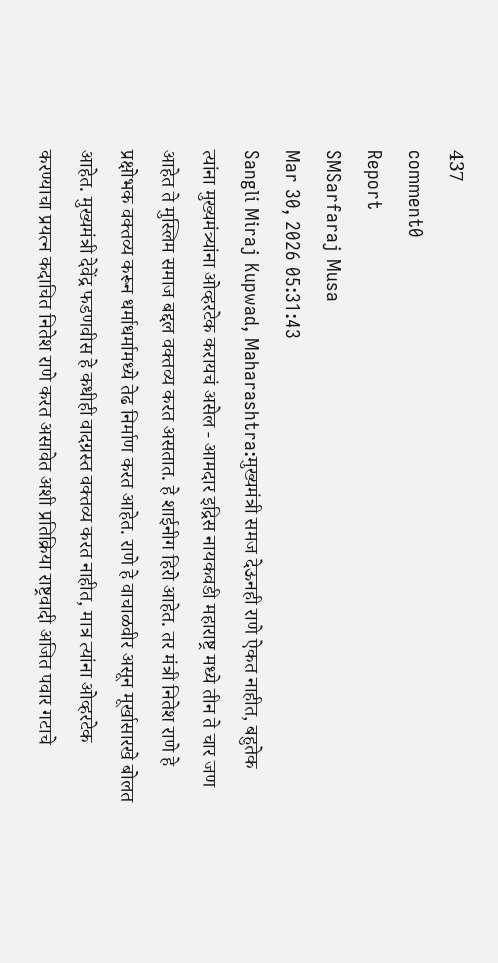437
comment0
Report
SMSarfaraj Musa
Mar 30, 2026 05:31:43
Sangli Miraj Kupwad, Maharashtra:मुख्यमंत्री समज देऊनही राणे ऐकत नाहीत, बहुतेक त्यांना मुख्यमंत्र्यांना ओव्हरटेक करायचं असेल - आमदार इद्रिस नायकवडी महाराष्ट्र मध्ये तीन ते चार जण आहेत ते मुस्लिम समाज बद्दल वक्तव्य करत असतात. हे शाईनीग हिरो आहेत. तर मंत्री नितेश राणे हे प्रक्षोभक वक्तव्य करून धर्माधर्मामध्ये तेढ निर्माण करत आहेत. राणे हे वाचाळवीर असून मूर्खासारखे बोलत आहेत. मुख्यमंत्री देवेंद्र फडणवीस हे कधीही वादग्रस्त वक्तव्य करत नाहीत, मात्र त्यांना ओव्हरटेक करण्याचा प्रयत्न कदाचित नितेश राणे करत असावेत अशी प्रतिक्रिया राष्ट्रवादी अजित पवार गटाचे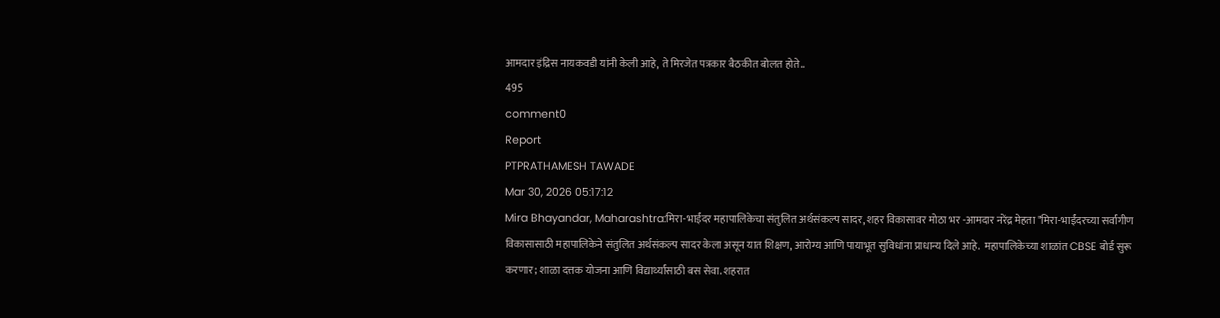आमदार इंद्रिस नायकवडी यांनी केली आहे, ते मिरजेत पत्रकार बैठकीत बोलत होते..
495
comment0
Report
PTPRATHAMESH TAWADE
Mar 30, 2026 05:17:12
Mira Bhayandar, Maharashtra:मिरा-भाईंदर महापालिकेचा संतुलित अर्थसंकल्प सादर, शहर विकासावर मोठा भर -आमदार नरेंद्र मेहता "मिरा-भाईंदरच्या सर्वांगीण विकासासाठी महापालिकेने संतुलित अर्थसंकल्प सादर केला असून यात शिक्षण, आरोग्य आणि पायाभूत सुविधांना प्राधान्य दिले आहे.  महापालिकेच्या शाळांत CBSE बोर्ड सुरू करणार; शाळा दत्तक योजना आणि विद्यार्थ्यांसाठी बस सेवा. शहरात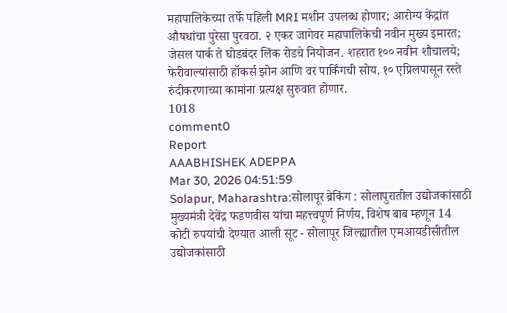महापालिकेच्या तर्फे पहिली MRI मशीन उपलब्ध होणार; आरोग्य केंद्रांत औषधांचा पुरेसा पुरवठा. २ एकर जागेवर महापालिकेची नवीन मुख्य इमारत; जेसल पार्क ते घोडबंदर लिंक रोडचे नियोजन. शहरात १०० नवीन शौचालये; फेरीवाल्यांसाठी हॉकर्स झोन आणि वर पार्किंगची सोय. १० एप्रिलपासून रस्ते रुंदीकरणाच्या कामांना प्रत्यक्ष सुरुवात होणार.
1018
comment0
Report
AAABHISHEK ADEPPA
Mar 30, 2026 04:51:59
Solapur, Maharashtra:सोलापूर ब्रेकिंग : सोलापुरातील उद्योजकांसाठी मुख्यमंत्री देवेंद्र फडणवीस यांचा महत्त्वपूर्ण निर्णय, विशेष बाब म्हणून 14 कोटी रुपयांची देण्यात आली सूट - सोलापूर जिल्ह्यातील एमआयडीसीतील उद्योजकांसाठी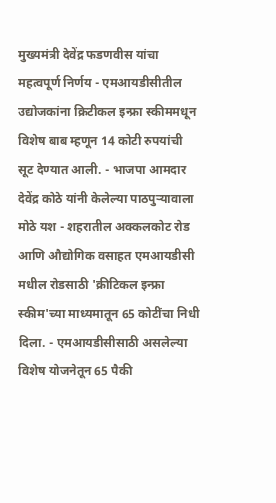मुख्यमंत्री देवेंद्र फडणवीस यांचा महत्वपूर्ण निर्णय - एमआयडीसीतील उद्योजकांना क्रिटीकल इन्फ्रा स्कीममधून विशेष बाब म्हणून 14 कोटी रुपयांची सूट देण्यात आली. - भाजपा आमदार देवेंद्र कोठे यांनी केलेल्या पाठपुऱ्यावाला मोठे यश - शहरातील अक्कलकोट रोड आणि औद्योगिक वसाहत एमआयडीसी मधील रोडसाठी 'क्रीटिकल इन्फ्रा स्कीम'च्या माध्यमातून 65 कोटींचा निधी दिला. - एमआयडीसीसाठी असलेल्या विशेष योजनेतून 65 पैकी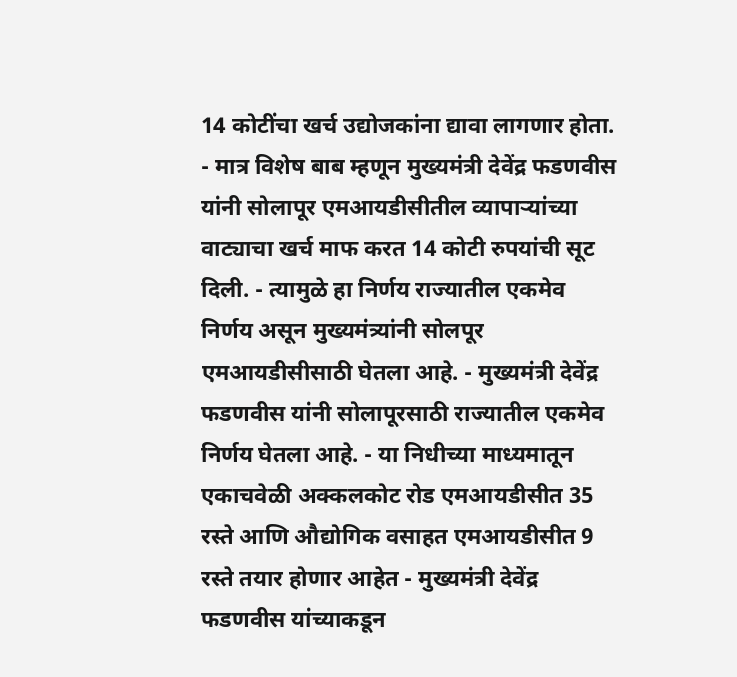14 कोटींचा खर्च उद्योजकांना द्यावा लागणार होता. - मात्र विशेष बाब म्हणून मुख्यमंत्री देवेंद्र फडणवीस यांनी सोलापूर एमआयडीसीतील व्यापाऱ्यांच्या वाट्याचा खर्च माफ करत 14 कोटी रुपयांची सूट दिली. - त्यामुळे हा निर्णय राज्यातील एकमेव निर्णय असून मुख्यमंत्र्यांनी सोलपूर एमआयडीसीसाठी घेतला आहे. - मुख्यमंत्री देवेंद्र फडणवीस यांनी सोलापूरसाठी राज्यातील एकमेव निर्णय घेतला आहे. - या निधीच्या माध्यमातून एकाचवेळी अक्कलकोट रोड एमआयडीसीत 35 रस्ते आणि औद्योगिक वसाहत एमआयडीसीत 9 रस्ते तयार होणार आहेत - मुख्यमंत्री देवेंद्र फडणवीस यांच्याकडून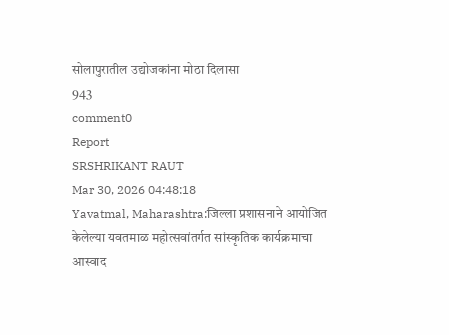सोलापुरातील उद्योजकांना मोठा दिलासा
943
comment0
Report
SRSHRIKANT RAUT
Mar 30, 2026 04:48:18
Yavatmal, Maharashtra:जिल्ला प्रशासनाने आयोजित केलेल्या यवतमाळ महोत्सवांतर्गत सांस्कृतिक कार्यक्रमाचा आस्वाद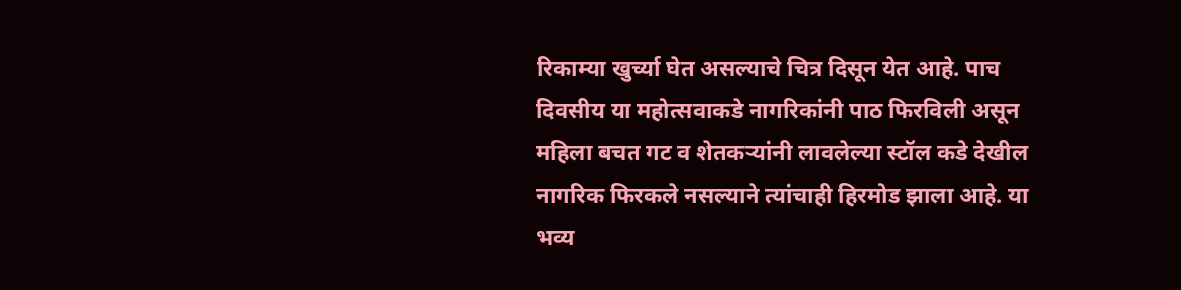रिकाम्या खुर्च्या घेत असल्याचे चित्र दिसून येत आहे. पाच दिवसीय या महोत्सवाकडे नागरिकांनी पाठ फिरविली असून महिला बचत गट व शेतकऱ्यांनी लावलेल्या स्टॉल कडे देखील नागरिक फिरकले नसल्याने त्यांचाही हिरमोड झाला आहे. या भव्य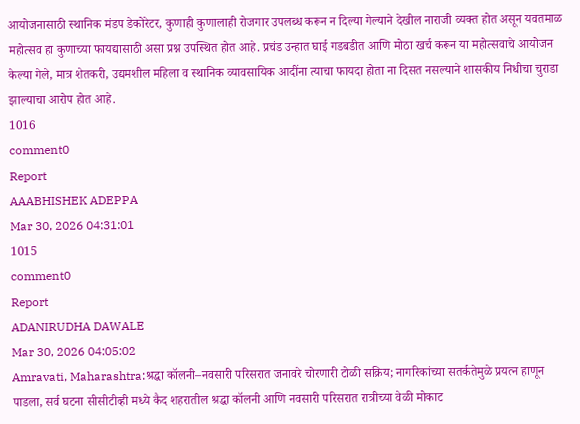आयोजनासाठी स्थानिक मंडप डेकोरेटर, कुणाही कुणालाही रोजगार उपलब्ध करून न दिल्या गेल्याने देखील नाराजी व्यक्त होत असून यवतमाळ महोत्सव हा कुणाच्या फायद्यासाठी असा प्रश्न उपस्थित होत आहे. प्रचंड उन्हात घाई गडबडीत आणि मोठा खर्च करून या महोत्सवाचे आयोजन केल्या गेले, मात्र शेतकरी, उद्यमशील महिला व स्थानिक व्यावसायिक आदींना त्याचा फायदा होता ना दिसत नसल्याने शासकीय निधीचा चुराडा झाल्याचा आरोप होत आहे.
1016
comment0
Report
AAABHISHEK ADEPPA
Mar 30, 2026 04:31:01
1015
comment0
Report
ADANIRUDHA DAWALE
Mar 30, 2026 04:05:02
Amravati, Maharashtra:श्रद्धा कॉलनी–नवसारी परिसरात जनावरे चोरणारी टोळी सक्रिय; नागरिकांच्या सतर्कतेमुळे प्रयत्न हाणून पाडला, सर्व घटना सीसीटीव्ही मध्ये कैद शहरातील श्रद्धा कॉलनी आणि नवसारी परिसरात रात्रीच्या वेळी मोकाट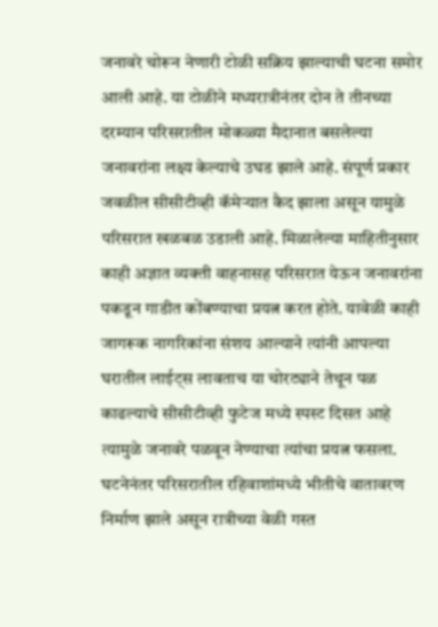जनावरे चोरून नेणारी टोळी सक्रिय झाल्याची घटना समोर आली आहे. या टोळीने मध्यरात्रीनंतर दोन ते तीनच्या दरम्यान परिसरातील मोकळ्या मैदानात बसलेल्या जनावरांना लक्ष्य केल्याचे उघड झाले आहे. संपूर्ण प्रकार जवळील सीसीटीव्ही कॅमेऱ्यात कैद झाला असून यामुळे परिसरात खळबळ उडाली आहे. मिळालेल्या माहितीनुसार काही अज्ञात व्यक्ती वाहनासह परिसरात येऊन जनावरांना पकडून गाडीत कोंबण्याचा प्रयत्न करत होते. यावेळी काही जागरूक नागरिकांना संशय आल्याने त्यांनी आपल्या घरातील लाईट्स लावताच या चोरट्याने तेथून पळ काढल्याचे सीसीटीव्ही फुटेज मध्ये स्पस्ट दिसत आहे त्यामुळे जनावरे पळवून नेण्याचा त्यांचा प्रयत्न फसला. घटनेनंतर परिसरातील रहिवाशांमध्ये भीतीचे वातावरण निर्माण झाले असून रात्रीच्या वेळी गस्त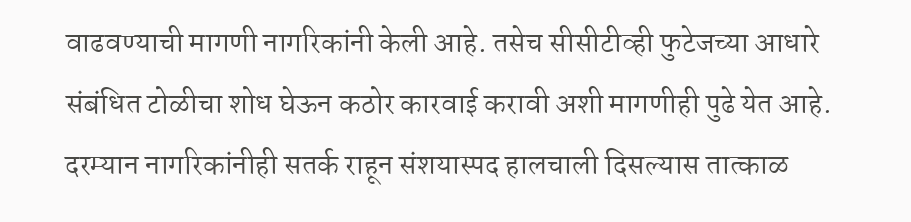वाढवण्याची मागणी नागरिकांनी केली आहे. तसेच सीसीटीव्ही फुटेजच्या आधारे संबंधित टोळीचा शोध घेऊन कठोर कारवाई करावी अशी मागणीही पुढे येत आहे. दरम्यान नागरिकांनीही सतर्क राहून संशयास्पद हालचाली दिसल्यास तात्काळ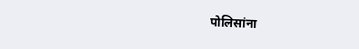पोलिसांना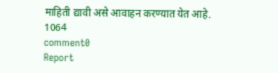माहिती द्यावी असे आवाहन करण्यात येत आहे.
1064
comment0
Report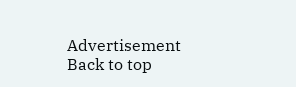Advertisement
Back to top